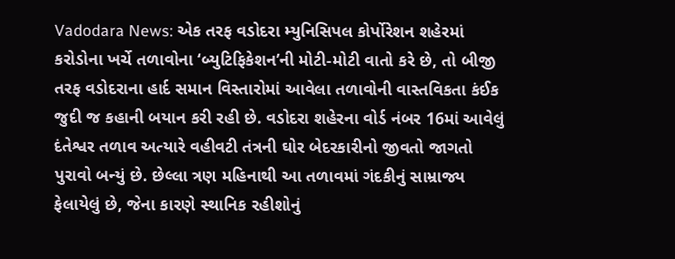Vadodara News: એક તરફ વડોદરા મ્યુનિસિપલ કોર્પોરેશન શહેરમાં કરોડોના ખર્ચે તળાવોના ‘બ્યુટિફિકેશન’ની મોટી-મોટી વાતો કરે છે, તો બીજી તરફ વડોદરાના હાર્દ સમાન વિસ્તારોમાં આવેલા તળાવોની વાસ્તવિકતા કંઈક જુદી જ કહાની બયાન કરી રહી છે. વડોદરા શહેરના વોર્ડ નંબર 16માં આવેલું દંતેશ્વર તળાવ અત્યારે વહીવટી તંત્રની ઘોર બેદરકારીનો જીવતો જાગતો પુરાવો બન્યું છે. છેલ્લા ત્રણ મહિનાથી આ તળાવમાં ગંદકીનું સામ્રાજ્ય ફેલાયેલું છે, જેના કારણે સ્થાનિક રહીશોનું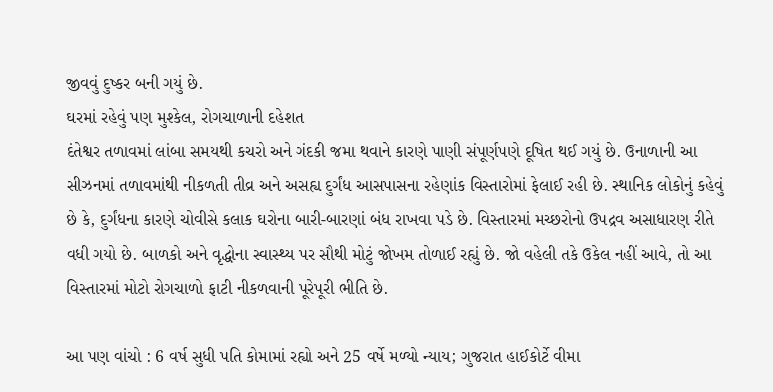જીવવું દુષ્કર બની ગયું છે.
ઘરમાં રહેવું પણ મુશ્કેલ, રોગચાળાની દહેશત
દંતેશ્વર તળાવમાં લાંબા સમયથી કચરો અને ગંદકી જમા થવાને કારણે પાણી સંપૂર્ણપણે દૂષિત થઈ ગયું છે. ઉનાળાની આ સીઝનમાં તળાવમાંથી નીકળતી તીવ્ર અને અસહ્ય દુર્ગંધ આસપાસના રહેણાંક વિસ્તારોમાં ફેલાઈ રહી છે. સ્થાનિક લોકોનું કહેવું છે કે, દુર્ગંધના કારણે ચોવીસે કલાક ઘરોના બારી-બારણાં બંધ રાખવા પડે છે. વિસ્તારમાં મચ્છરોનો ઉપદ્રવ અસાધારણ રીતે વધી ગયો છે. બાળકો અને વૃદ્ધોના સ્વાસ્થ્ય પર સૌથી મોટું જોખમ તોળાઈ રહ્યું છે. જો વહેલી તકે ઉકેલ નહીં આવે, તો આ વિસ્તારમાં મોટો રોગચાળો ફાટી નીકળવાની પૂરેપૂરી ભીતિ છે.

આ પણ વાંચો : 6 વર્ષ સુધી પતિ કોમામાં રહ્યો અને 25 વર્ષે મળ્યો ન્યાય; ગુજરાત હાઈકોર્ટે વીમા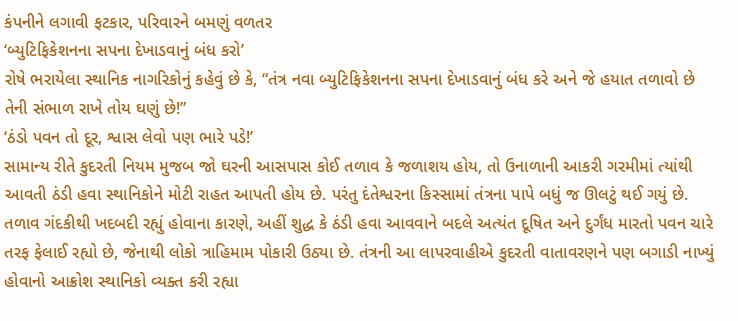કંપનીને લગાવી ફટકાર, પરિવારને બમણું વળતર
‘બ્યુટિફિકેશનના સપના દેખાડવાનું બંધ કરો’
રોષે ભરાયેલા સ્થાનિક નાગરિકોનું કહેવું છે કે, “તંત્ર નવા બ્યુટિફિકેશનના સપના દેખાડવાનું બંધ કરે અને જે હયાત તળાવો છે તેની સંભાળ રાખે તોય ઘણું છે!”
‘ઠંડો પવન તો દૂર, શ્વાસ લેવો પણ ભારે પડે!’
સામાન્ય રીતે કુદરતી નિયમ મુજબ જો ઘરની આસપાસ કોઈ તળાવ કે જળાશય હોય, તો ઉનાળાની આકરી ગરમીમાં ત્યાંથી આવતી ઠંડી હવા સ્થાનિકોને મોટી રાહત આપતી હોય છે. પરંતુ દંતેશ્વરના કિસ્સામાં તંત્રના પાપે બધું જ ઊલટું થઈ ગયું છે. તળાવ ગંદકીથી ખદબદી રહ્યું હોવાના કારણે, અહીં શુદ્ધ કે ઠંડી હવા આવવાને બદલે અત્યંત દૂષિત અને દુર્ગંધ મારતો પવન ચારે તરફ ફેલાઈ રહ્યો છે, જેનાથી લોકો ત્રાહિમામ પોકારી ઉઠ્યા છે. તંત્રની આ લાપરવાહીએ કુદરતી વાતાવરણને પણ બગાડી નાખ્યું હોવાનો આક્રોશ સ્થાનિકો વ્યક્ત કરી રહ્યા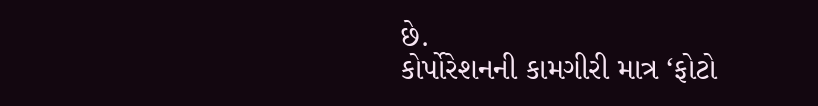છે.
કોર્પોરેશનની કામગીરી માત્ર ‘ફોટો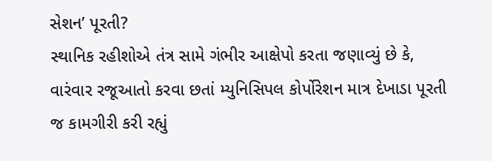સેશન’ પૂરતી?
સ્થાનિક રહીશોએ તંત્ર સામે ગંભીર આક્ષેપો કરતા જણાવ્યું છે કે, વારંવાર રજૂઆતો કરવા છતાં મ્યુનિસિપલ કોર્પોરેશન માત્ર દેખાડા પૂરતી જ કામગીરી કરી રહ્યું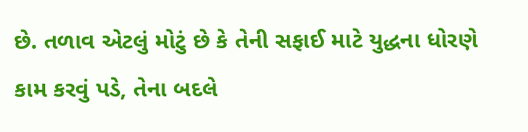છે. તળાવ એટલું મોટું છે કે તેની સફાઈ માટે યુદ્ધના ધોરણે કામ કરવું પડે, તેના બદલે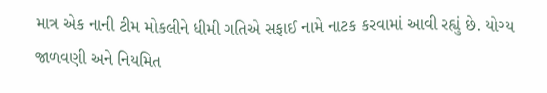માત્ર એક નાની ટીમ મોકલીને ધીમી ગતિએ સફાઈ નામે નાટક કરવામાં આવી રહ્યું છે. યોગ્ય જાળવણી અને નિયમિત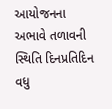આયોજનના અભાવે તળાવની સ્થિતિ દિનપ્રતિદિન વધુ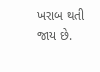ખરાબ થતી જાય છે.